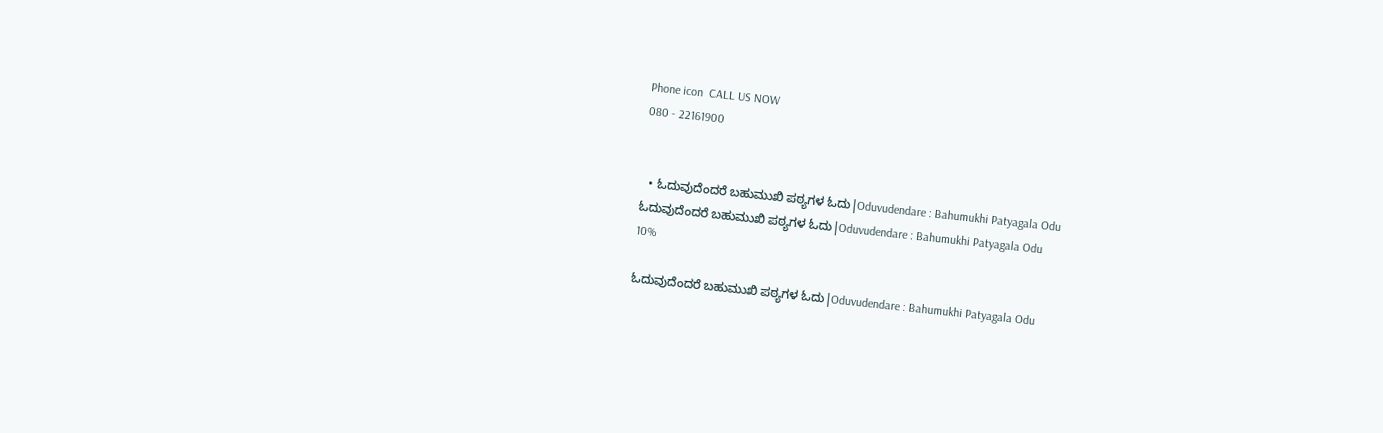Phone icon  CALL US NOW
080 - 22161900


  • ಓದುವುದೆಂದರೆ ಬಹುಮುಖಿ ಪಠ್ಯಗಳ ಓದು|Oduvudendare : Bahumukhi Patyagala Odu
ಓದುವುದೆಂದರೆ ಬಹುಮುಖಿ ಪಠ್ಯಗಳ ಓದು|Oduvudendare : Bahumukhi Patyagala Odu
10%

ಓದುವುದೆಂದರೆ ಬಹುಮುಖಿ ಪಠ್ಯಗಳ ಓದು|Oduvudendare : Bahumukhi Patyagala Odu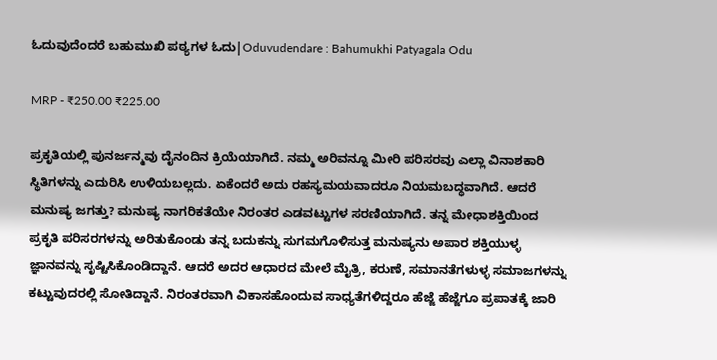ಓದುವುದೆಂದರೆ ಬಹುಮುಖಿ ಪಠ್ಯಗಳ ಓದು|Oduvudendare : Bahumukhi Patyagala Odu

MRP - ₹250.00 ₹225.00

ಪ್ರಕೃತಿಯಲ್ಲಿ ಪುನರ್ಜನ್ಮವು ದೈನಂದಿನ ಕ್ರಿಯೆಯಾಗಿದೆ. ನಮ್ಮ ಅರಿವನ್ನೂ ಮೀರಿ ಪರಿಸರವು ಎಲ್ಲಾ ವಿನಾಶಕಾರಿ ಸ್ಥಿತಿಗಳನ್ನು ಎದುರಿಸಿ ಉಳಿಯಬಲ್ಲದು. ಏಕೆಂದರೆ ಅದು ರಹಸ್ಯಮಯವಾದರೂ ನಿಯಮಬದ್ಧವಾಗಿದೆ. ಆದರೆ ಮನುಷ್ಯ ಜಗತ್ತು? ಮನುಷ್ಯ ನಾಗರಿಕತೆಯೇ ನಿರಂತರ ಎಡವಟ್ಟುಗಳ ಸರಣಿಯಾಗಿದೆ. ತನ್ನ ಮೇಧಾಶಕ್ತಿಯಿಂದ ಪ್ರಕೃತಿ ಪರಿಸರಗಳನ್ನು ಅರಿತುಕೊಂಡು ತನ್ನ ಬದುಕನ್ನು ಸುಗಮಗೊಳಿಸುತ್ತ ಮನುಷ್ಯನು ಅಪಾರ ಶಕ್ತಿಯುಳ್ಳ ಜ್ಞಾನವನ್ನು ಸೃಷ್ಟಿಸಿಕೊಂಡಿದ್ದಾನೆ. ಆದರೆ ಅದರ ಆಧಾರದ ಮೇಲೆ ಮೈತ್ರಿ, ಕರುಣೆ, ಸಮಾನತೆಗಳುಳ್ಳ ಸಮಾಜಗಳನ್ನು ಕಟ್ಟುವುದರಲ್ಲಿ ಸೋತಿದ್ದಾನೆ. ನಿರಂತರವಾಗಿ ವಿಕಾಸಹೊಂದುವ ಸಾಧ್ಯತೆಗಳಿದ್ದರೂ ಹೆಜ್ಜೆ ಹೆಜ್ಜೆಗೂ ಪ್ರಪಾತಕ್ಕೆ ಜಾರಿ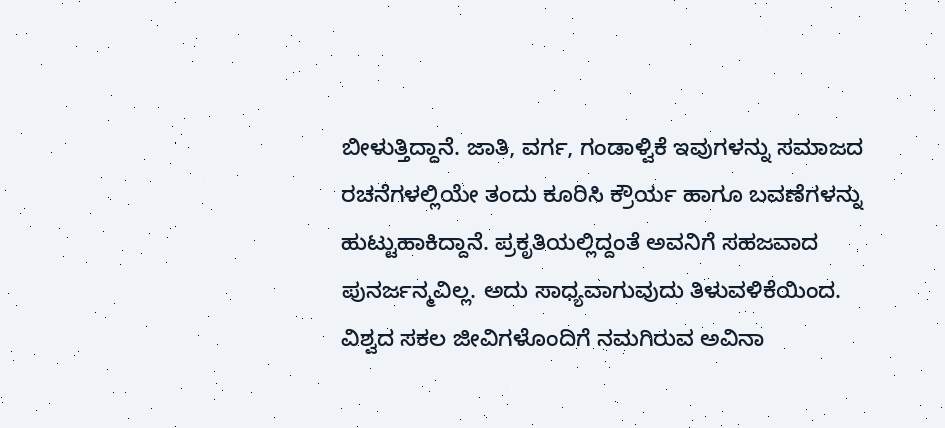ಬೀಳುತ್ತಿದ್ದಾನೆ. ಜಾತಿ, ವರ್ಗ, ಗಂಡಾಳ್ವಿಕೆ ಇವುಗಳನ್ನು ಸಮಾಜದ ರಚನೆಗಳಲ್ಲಿಯೇ ತಂದು ಕೂರಿಸಿ ಕ್ರೌರ್ಯ ಹಾಗೂ ಬವಣೆಗಳನ್ನು ಹುಟ್ಟುಹಾಕಿದ್ದಾನೆ. ಪ್ರಕೃತಿಯಲ್ಲಿದ್ದಂತೆ ಅವನಿಗೆ ಸಹಜವಾದ ಪುನರ್ಜನ್ಮವಿಲ್ಲ. ಅದು ಸಾಧ್ಯವಾಗುವುದು ತಿಳುವಳಿಕೆಯಿಂದ. ವಿಶ್ವದ ಸಕಲ ಜೀವಿಗಳೊಂದಿಗೆ ನಮಗಿರುವ ಅವಿನಾ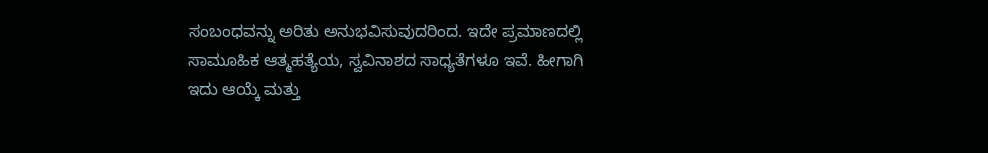ಸಂಬಂಧವನ್ನು ಅರಿತು ಅನುಭವಿಸುವುದರಿಂದ. ಇದೇ ಪ್ರಮಾಣದಲ್ಲಿ ಸಾಮೂಹಿಕ ಆತ್ಮಹತ್ಯೆಯ, ಸ್ವವಿನಾಶದ ಸಾಧ್ಯತೆಗಳೂ ಇವೆ. ಹೀಗಾಗಿ ಇದು ಆಯ್ಕೆ ಮತ್ತು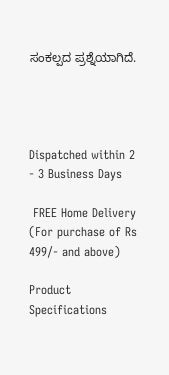ಸಂಕಲ್ಪದ ಪ್ರಶ್ನೆಯಾಗಿದೆ.




Dispatched within 2 - 3 Business Days

 FREE Home Delivery (For purchase of Rs 499/- and above)

Product Specifications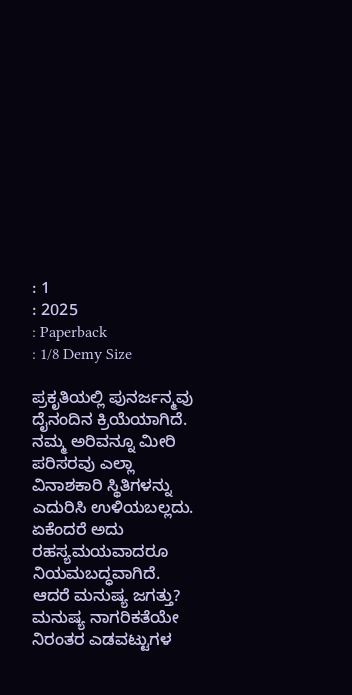: 1
: 2025
: Paperback
: 1/8 Demy Size

ಪ್ರಕೃತಿಯಲ್ಲಿ ಪುನರ್ಜನ್ಮವು ದೈನಂದಿನ ಕ್ರಿಯೆಯಾಗಿದೆ. ನಮ್ಮ ಅರಿವನ್ನೂ ಮೀರಿ ಪರಿಸರವು ಎಲ್ಲಾ ವಿನಾಶಕಾರಿ ಸ್ಥಿತಿಗಳನ್ನು ಎದುರಿಸಿ ಉಳಿಯಬಲ್ಲದು. ಏಕೆಂದರೆ ಅದು ರಹಸ್ಯಮಯವಾದರೂ ನಿಯಮಬದ್ಧವಾಗಿದೆ. ಆದರೆ ಮನುಷ್ಯ ಜಗತ್ತು? ಮನುಷ್ಯ ನಾಗರಿಕತೆಯೇ ನಿರಂತರ ಎಡವಟ್ಟುಗಳ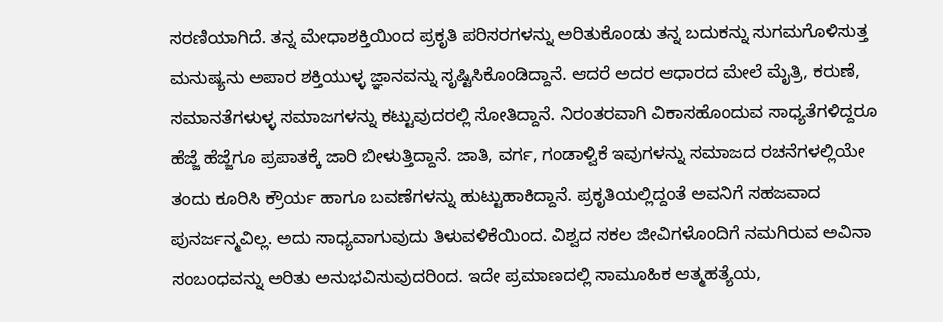ಸರಣಿಯಾಗಿದೆ. ತನ್ನ ಮೇಧಾಶಕ್ತಿಯಿಂದ ಪ್ರಕೃತಿ ಪರಿಸರಗಳನ್ನು ಅರಿತುಕೊಂಡು ತನ್ನ ಬದುಕನ್ನು ಸುಗಮಗೊಳಿಸುತ್ತ ಮನುಷ್ಯನು ಅಪಾರ ಶಕ್ತಿಯುಳ್ಳ ಜ್ಞಾನವನ್ನು ಸೃಷ್ಟಿಸಿಕೊಂಡಿದ್ದಾನೆ. ಆದರೆ ಅದರ ಆಧಾರದ ಮೇಲೆ ಮೈತ್ರಿ, ಕರುಣೆ, ಸಮಾನತೆಗಳುಳ್ಳ ಸಮಾಜಗಳನ್ನು ಕಟ್ಟುವುದರಲ್ಲಿ ಸೋತಿದ್ದಾನೆ. ನಿರಂತರವಾಗಿ ವಿಕಾಸಹೊಂದುವ ಸಾಧ್ಯತೆಗಳಿದ್ದರೂ ಹೆಜ್ಜೆ ಹೆಜ್ಜೆಗೂ ಪ್ರಪಾತಕ್ಕೆ ಜಾರಿ ಬೀಳುತ್ತಿದ್ದಾನೆ. ಜಾತಿ, ವರ್ಗ, ಗಂಡಾಳ್ವಿಕೆ ಇವುಗಳನ್ನು ಸಮಾಜದ ರಚನೆಗಳಲ್ಲಿಯೇ ತಂದು ಕೂರಿಸಿ ಕ್ರೌರ್ಯ ಹಾಗೂ ಬವಣೆಗಳನ್ನು ಹುಟ್ಟುಹಾಕಿದ್ದಾನೆ. ಪ್ರಕೃತಿಯಲ್ಲಿದ್ದಂತೆ ಅವನಿಗೆ ಸಹಜವಾದ ಪುನರ್ಜನ್ಮವಿಲ್ಲ. ಅದು ಸಾಧ್ಯವಾಗುವುದು ತಿಳುವಳಿಕೆಯಿಂದ. ವಿಶ್ವದ ಸಕಲ ಜೀವಿಗಳೊಂದಿಗೆ ನಮಗಿರುವ ಅವಿನಾ ಸಂಬಂಧವನ್ನು ಅರಿತು ಅನುಭವಿಸುವುದರಿಂದ. ಇದೇ ಪ್ರಮಾಣದಲ್ಲಿ ಸಾಮೂಹಿಕ ಆತ್ಮಹತ್ಯೆಯ,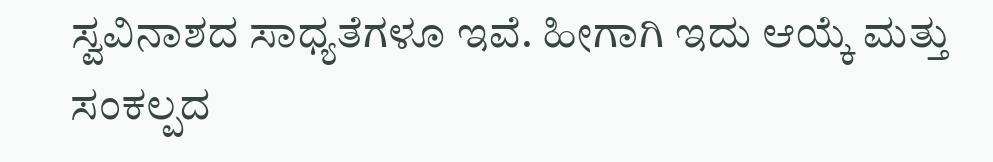ಸ್ವವಿನಾಶದ ಸಾಧ್ಯತೆಗಳೂ ಇವೆ. ಹೀಗಾಗಿ ಇದು ಆಯ್ಕೆ ಮತ್ತು ಸಂಕಲ್ಪದ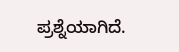ಪ್ರಶ್ನೆಯಾಗಿದೆ.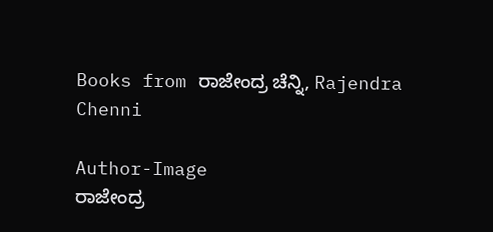Books from ರಾಜೇಂದ್ರ ಚೆನ್ನಿ, Rajendra Chenni

Author-Image
ರಾಜೇಂದ್ರ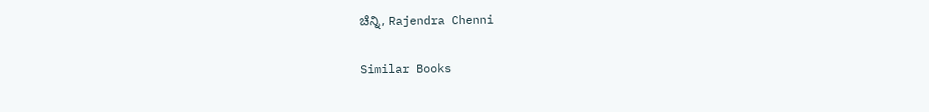ಚೆನ್ನಿ, Rajendra Chenni

Similar Books